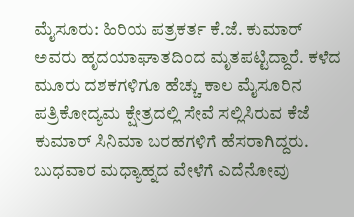ಮೈಸೂರು: ಹಿರಿಯ ಪತ್ರಕರ್ತ ಕೆ.ಜೆ. ಕುಮಾರ್ ಅವರು ಹೃದಯಾಘಾತದಿಂದ ಮೃತಪಟ್ಟಿದ್ದಾರೆ. ಕಳೆದ ಮೂರು ದಶಕಗಳಿಗೂ ಹೆಚ್ಚು ಕಾಲ ಮೈಸೂರಿನ ಪತ್ರಿಕೋದ್ಯಮ ಕ್ಷೇತ್ರದಲ್ಲಿ ಸೇವೆ ಸಲ್ಲಿಸಿರುವ ಕೆಜೆ ಕುಮಾರ್ ಸಿನಿಮಾ ಬರಹಗಳಿಗೆ ಹೆಸರಾಗಿದ್ದರು.
ಬುಧವಾರ ಮಧ್ಯಾಹ್ನದ ವೇಳೆಗೆ ಎದೆನೋವು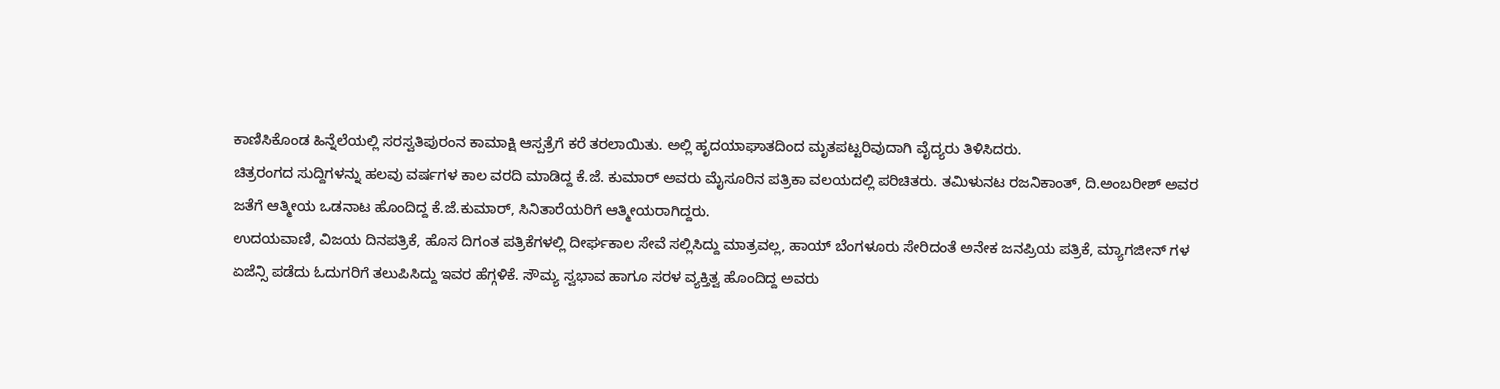ಕಾಣಿಸಿಕೊಂಡ ಹಿನ್ನೆಲೆಯಲ್ಲಿ ಸರಸ್ವತಿಪುರಂನ ಕಾಮಾಕ್ಷಿ ಆಸ್ಪತ್ರೆಗೆ ಕರೆ ತರಲಾಯಿತು. ಅಲ್ಲಿ ಹೃದಯಾಘಾತದಿಂದ ಮೃತಪಟ್ಟರಿವುದಾಗಿ ವೈದ್ಯರು ತಿಳಿಸಿದರು.
ಚಿತ್ರರಂಗದ ಸುದ್ದಿಗಳನ್ನು ಹಲವು ವರ್ಷಗಳ ಕಾಲ ವರದಿ ಮಾಡಿದ್ದ ಕೆ.ಜೆ. ಕುಮಾರ್ ಅವರು ಮೈಸೂರಿನ ಪತ್ರಿಕಾ ವಲಯದಲ್ಲಿ ಪರಿಚಿತರು. ತಮಿಳುನಟ ರಜನಿಕಾಂತ್, ದಿ.ಅಂಬರೀಶ್ ಅವರ ಜತೆಗೆ ಆತ್ಮೀಯ ಒಡನಾಟ ಹೊಂದಿದ್ದ ಕೆ.ಜೆ.ಕುಮಾರ್, ಸಿನಿತಾರೆಯರಿಗೆ ಆತ್ಮೀಯರಾಗಿದ್ದರು.
ಉದಯವಾಣಿ, ವಿಜಯ ದಿನಪತ್ರಿಕೆ, ಹೊಸ ದಿಗಂತ ಪತ್ರಿಕೆಗಳಲ್ಲಿ ದೀರ್ಘಕಾಲ ಸೇವೆ ಸಲ್ಲಿಸಿದ್ದು ಮಾತ್ರವಲ್ಲ, ಹಾಯ್ ಬೆಂಗಳೂರು ಸೇರಿದಂತೆ ಅನೇಕ ಜನಪ್ರಿಯ ಪತ್ರಿಕೆ, ಮ್ಯಾಗಜೀನ್ ಗಳ ಏಜೆನ್ಸಿ ಪಡೆದು ಓದುಗರಿಗೆ ತಲುಪಿಸಿದ್ದು ಇವರ ಹೆಗ್ಗಳಿಕೆ. ಸೌಮ್ಯ ಸ್ವಭಾವ ಹಾಗೂ ಸರಳ ವ್ಯಕ್ತಿತ್ವ ಹೊಂದಿದ್ದ ಅವರು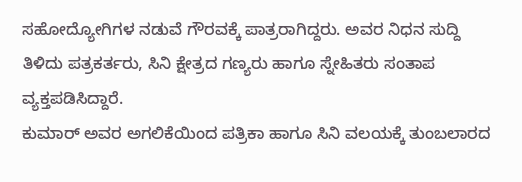ಸಹೋದ್ಯೋಗಿಗಳ ನಡುವೆ ಗೌರವಕ್ಕೆ ಪಾತ್ರರಾಗಿದ್ದರು. ಅವರ ನಿಧನ ಸುದ್ದಿ ತಿಳಿದು ಪತ್ರಕರ್ತರು, ಸಿನಿ ಕ್ಷೇತ್ರದ ಗಣ್ಯರು ಹಾಗೂ ಸ್ನೇಹಿತರು ಸಂತಾಪ ವ್ಯಕ್ತಪಡಿಸಿದ್ದಾರೆ.
ಕುಮಾರ್ ಅವರ ಅಗಲಿಕೆಯಿಂದ ಪತ್ರಿಕಾ ಹಾಗೂ ಸಿನಿ ವಲಯಕ್ಕೆ ತುಂಬಲಾರದ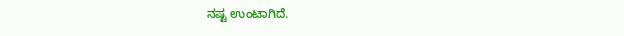ನಷ್ಟ ಉಂಟಾಗಿದೆ.